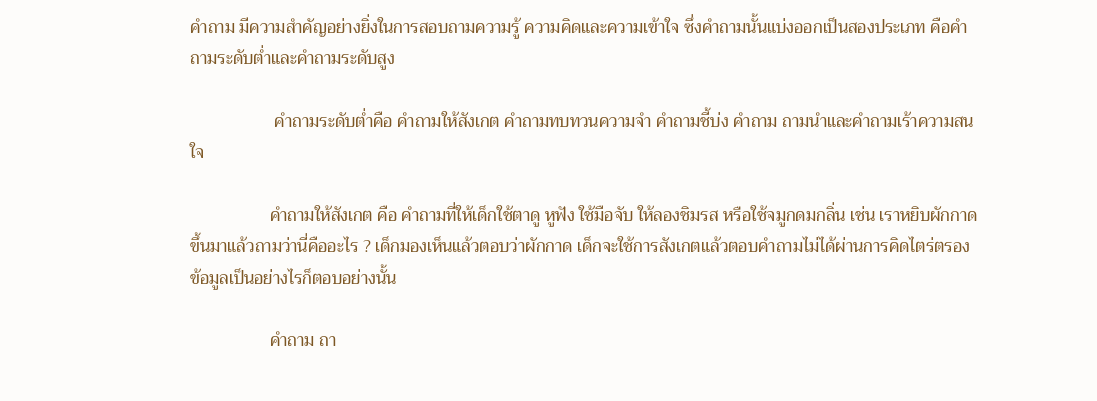คำถาม มีความสำคัญอย่างยิ่งในการสอบถามความรู้ ความคิดและความเข้าใจ ซึ่งคำถามนั้นแบ่งออกเป็นสองประเภท คือคำถามระดับต่ำและคำถามระดับสูง

                   คำถามระดับต่ำคือ คำถามให้สังเกต คำถามทบทวนความจำ คำถามชี้บ่ง คำถาม ถามนำและคำถามเร้าความสนใจ

                  คำถามให้สังเกต คือ คำถามที่ให้เด็กใช้ตาดู หูฟัง ใช้มือจับ ให้ลองชิมรส หรือใช้จมูกดมกลิ่น เช่น เราหยิบผักกาดขึ้นมาแล้วถามว่านี่คืออะไร ? เด็กมองเห็นแล้วตอบว่าผักกาด เด็กจะใช้การสังเกตแล้วตอบคำถามไม่ได้ผ่านการคิดไตร่ตรอง ข้อมูลเป็นอย่างไรก็ตอบอย่างนั้น

                  คำถาม ถา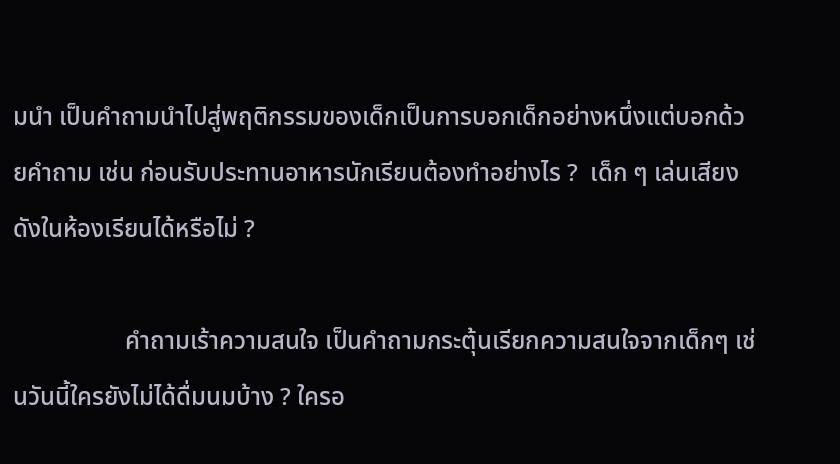มนำ เป็นคำถามนำไปสู่พฤติกรรมของเด็กเป็นการบอกเด็กอย่างหนึ่งแต่บอกด้วยคำถาม เช่น ก่อนรับประทานอาหารนักเรียนต้องทำอย่างไร ?  เด็ก ๆ เล่นเสียงดังในห้องเรียนได้หรือไม่ ?

                  คำถามเร้าความสนใจ เป็นคำถามกระตุ้นเรียกความสนใจจากเด็กๆ เช่นวันนี้ใครยังไม่ได้ดื่มนมบ้าง ? ใครอ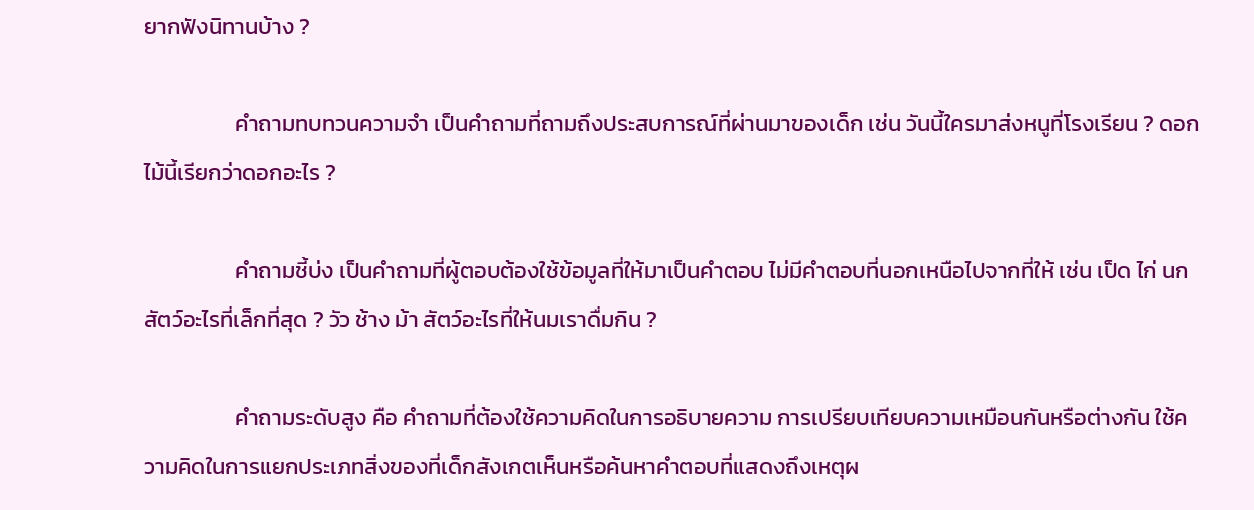ยากฟังนิทานบ้าง ?

                  คำถามทบทวนความจำ เป็นคำถามที่ถามถึงประสบการณ์ที่ผ่านมาของเด็ก เช่น วันนี้ใครมาส่งหนูที่โรงเรียน ? ดอกไม้นี้เรียกว่าดอกอะไร ?

                  คำถามชี้บ่ง เป็นคำถามที่ผู้ตอบต้องใช้ข้อมูลที่ให้มาเป็นคำตอบ ไม่มีคำตอบที่นอกเหนือไปจากที่ให้ เช่น เป็ด ไก่ นก สัตว์อะไรที่เล็กที่สุด ? วัว ช้าง ม้า สัตว์อะไรที่ให้นมเราดื่มกิน ?

                  คำถามระดับสูง คือ คำถามที่ต้องใช้ความคิดในการอธิบายความ การเปรียบเทียบความเหมือนกันหรือต่างกัน ใช้ความคิดในการแยกประเภทสิ่งของที่เด็กสังเกตเห็นหรือค้นหาคำตอบที่แสดงถึงเหตุผ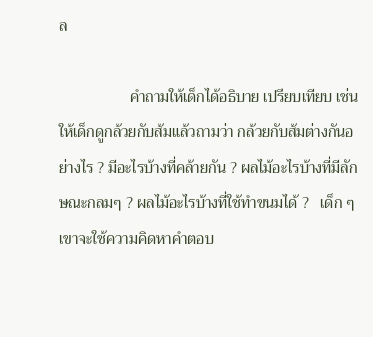ล

                  คำถามให้เด็กได้อธิบาย เปรียบเทียบ เช่น ให้เด็กดูกล้วยกับส้มแล้วถามว่า กล้วยกับส้มต่างกันอย่างไร ? มีอะไรบ้างที่คล้ายกัน ? ผลไม้อะไรบ้างที่มีลักษณะกลมๆ ? ผลไม้อะไรบ้างที่ใช้ทำขนมได้ ?   เด็ก ๆ เขาจะใช้ความคิดหาคำตอบ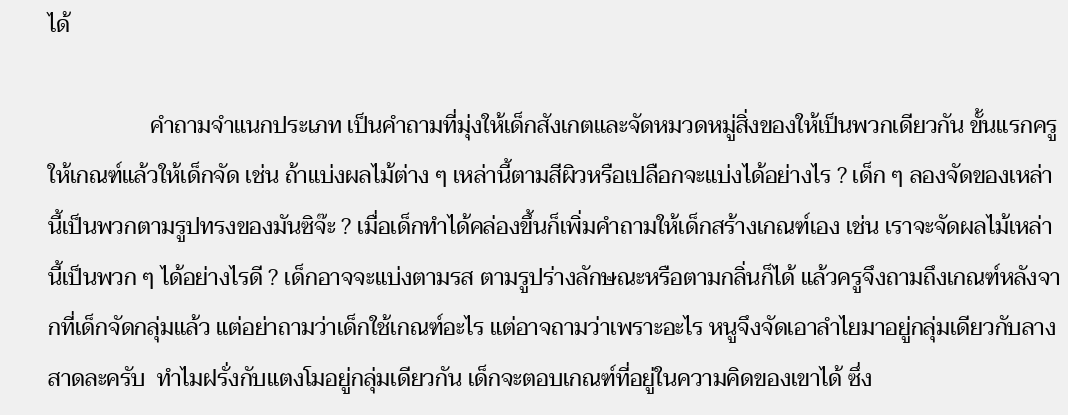ได้

                  คำถามจำแนกประเภท เป็นคำถามที่มุ่งให้เด็กสังเกตและจัดหมวดหมู่สิ่งของให้เป็นพวกเดียวกัน ขั้นแรกครูให้เกณฑ์แล้วให้เด็กจัด เช่น ถ้าแบ่งผลไม้ต่าง ๆ เหล่านี้ตามสีผิวหรือเปลือกจะแบ่งได้อย่างไร ? เด็ก ๆ ลองจัดของเหล่านี้เป็นพวกตามรูปทรงของมันซิจ๊ะ ? เมื่อเด็กทำได้คล่องขึ้นก็เพิ่มคำถามให้เด็กสร้างเกณฑ์เอง เช่น เราจะจัดผลไม้เหล่านี้เป็นพวก ๆ ได้อย่างไรดี ? เด็กอาจจะแบ่งตามรส ตามรูปร่างลักษณะหรือตามกลิ่นก็ได้ แล้วครูจึงถามถึงเกณฑ์หลังจากที่เด็กจัดกลุ่มแล้ว แต่อย่าถามว่าเด็กใช้เกณฑ์อะไร แต่อาจถามว่าเพราะอะไร หนูจึงจัดเอาลำไยมาอยู่กลุ่มเดียวกับลางสาดละครับ  ทำไมฝรั่งกับแตงโมอยู่กลุ่มเดียวกัน เด็กจะตอบเกณฑ์ที่อยู่ในความคิดของเขาได้ ซึ่ง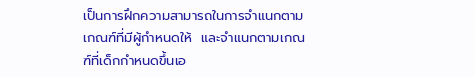เป็นการฝึกความสามารถในการจำแนกตามเกณฑ์ที่มีผู้กำหนดให้  และจำแนกตามเกณฑ์ที่เด็กกำหนดขึ้นเอ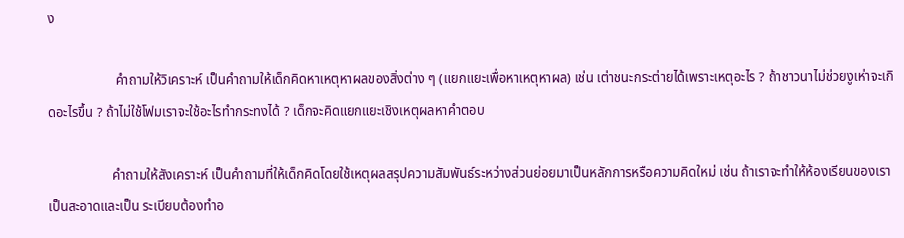ง

                    คำถามให้วิเคราะห์ เป็นคำถามให้เด็กคิดหาเหตุหาผลของสิ่งต่าง ๆ (แยกแยะเพื่อหาเหตุหาผล) เช่น เต่าชนะกระต่ายได้เพราะเหตุอะไร ? ถ้าชาวนาไม่ช่วยงูเห่าจะเกิดอะไรขึ้น ? ถ้าไม่ใช้โฟมเราจะใช้อะไรทำกระทงได้ ? เด็กจะคิดแยกแยะเชิงเหตุผลหาคำตอบ

                   คำถามให้สังเคราะห์ เป็นคำถามที่ให้เด็กคิดโดยใช้เหตุผลสรุปความสัมพันธ์ระหว่างส่วนย่อยมาเป็นหลักการหรือความคิดใหม่ เช่น ถ้าเราจะทำให้ห้องเรียนของเราเป็นสะอาดและเป็น ระเบียบต้องทำอ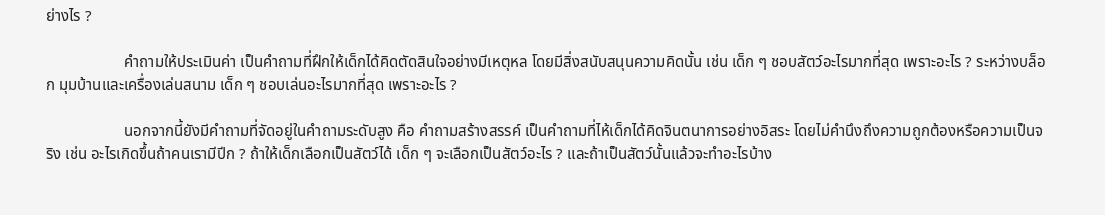ย่างไร ?

                    คำถามให้ประเมินค่า เป็นคำถามที่ฝึกให้เด็กได้คิดตัดสินใจอย่างมีเหตุหล โดยมีสิ่งสนับสนุนความคิดนั้น เช่น เด็ก ๆ ชอบสัตว์อะไรมากที่สุด เพราะอะไร ? ระหว่างบล็อก มุมบ้านและเครื่องเล่นสนาม เด็ก ๆ ชอบเล่นอะไรมากที่สุด เพราะอะไร ?

                    นอกจากนี้ยังมีคำถามที่จัดอยู่ในคำถามระดับสูง คือ คำถามสร้างสรรค์ เป็นคำถามที่ไห้เด็กได้คิดจินตนาการอย่างอิสระ โดยไม่คำนึงถึงความถูกต้องหรือความเป็นจริง เช่น อะไรเกิดขึ้นถ้าคนเรามีปีก ? ถ้าให้เด็กเลือกเป็นสัตว์ได้ เด็ก ๆ จะเลือกเป็นสัตว์อะไร ? และถ้าเป็นสัตว์นั้นแล้วจะทำอะไรบ้าง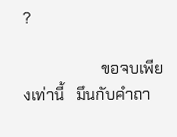?

                    ขอจบเพียงเท่านี้   มึนกับคำถา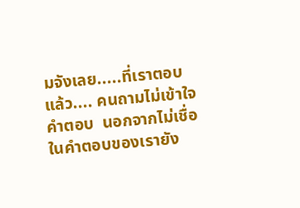มจังเลย.....ที่เราตอบแล้ว.... คนถามไม่เข้าใจคำตอบ  นอกจากไม่เชื่อในคำตอบของเรายัง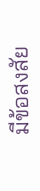มีข้อสงสัย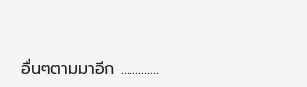อื่นๆตามมาอีก .............